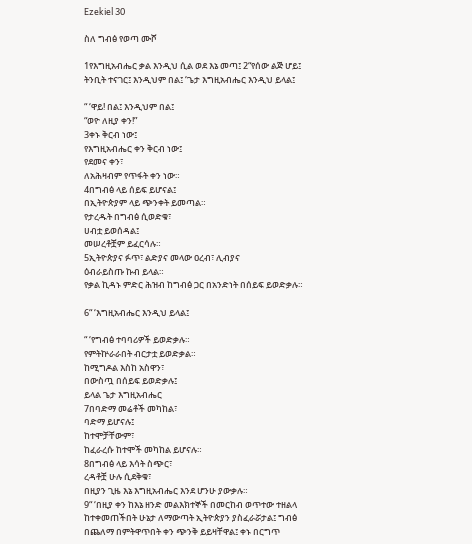Ezekiel 30

ስለ ግብፅ የወጣ ሙሾ

1የእግዚአብሔር ቃል እንዲህ ሲል ወደ እኔ መጣ፤ 2“የሰው ልጅ ሆይ፤ ትንቢት ተናገር፤ እንዲህም በል፤ ‘ጌታ እግዚአብሔር እንዲህ ይላል፤

“ ‘ዋይ! በል፤ እንዲህም በል፤
“ወዮ ለዚያ ቀን!”
3ቀኑ ቅርብ ነው፤
የእግዚአብሔር ቀን ቅርብ ነው፤
የደመና ቀን፣
ለአሕዛብም የጥፋት ቀን ነው።
4በግብፅ ላይ ሰይፍ ይሆናል፤
በኢትዮጵያም ላይ ጭንቀት ይመጣል።
የታረዱት በግብፅ ሲወድቁ፣
ሀብቷ ይወሰዳል፤
መሠረቶቿም ይፈርሳሉ።
5ኢትዮጵያና ፉጥ፣ ልድያና መላው ዐረብ፣ ሊብያና
ዕብራይስጡ ኩብ ይላል።
የቃል ኪዳኑ ምድር ሕዝብ ከግብፅ ጋር በአንድነት በሰይፍ ይወድቃሉ።

6“ ‘እግዚአብሔር እንዲህ ይላል፤

“ ‘የግብፅ ተባባሪዎች ይወድቃሉ።
የምትኵራራበት ብርታቷ ይወድቃል።
ከሚግዶል እስከ አስዋን፣
በውስጧ በሰይፍ ይወድቃሉ፤
ይላል ጌታ እግዚአብሔር
7በባድማ መሬቶች መካከል፣
ባድማ ይሆናሉ፤
ከተሞቻቸውም፣
ከፈራረሱ ከተሞች መካከል ይሆናሉ።
8በግብፅ ላይ እሳት ስጭር፣
ረዳቶቿ ሁሉ ሲደቅቁ፣
በዚያን ጊዜ እኔ እግዚአብሔር እንደ ሆንሁ ያውቃሉ።
9“ ‘በዚያ ቀን ከእኔ ዘንድ መልእክተኞች በመርከብ ወጥተው ተዘልላ ከተቀመጠችበት ሁኔታ ለማውጣት ኢትዮጵያን ያስፈራሯታል፤ ግብፅ በጨለማ በምትዋጥበት ቀን ጭንቅ ይይዛቸዋል፤ ቀኑ በርግጥ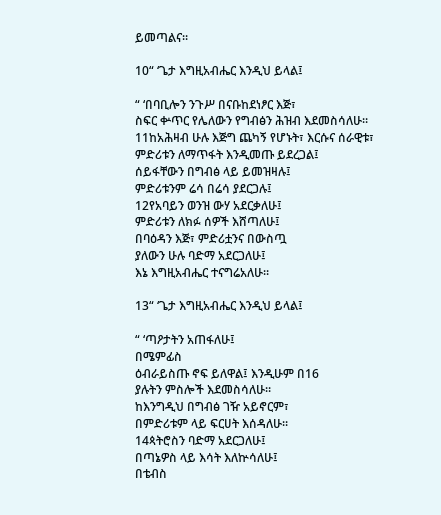ይመጣልና።

10“ ‘ጌታ እግዚአብሔር እንዲህ ይላል፤

“ ‘በባቢሎን ንጉሥ በናቡከደነፆር እጅ፣
ስፍር ቍጥር የሌለውን የግብፅን ሕዝብ እደመስሳለሁ።
11ከአሕዛብ ሁሉ እጅግ ጨካኝ የሆኑት፣ እርሱና ሰራዊቱ፣
ምድሪቱን ለማጥፋት እንዲመጡ ይደረጋል፤
ሰይፋቸውን በግብፅ ላይ ይመዝዛሉ፤
ምድሪቱንም ሬሳ በሬሳ ያደርጋሉ፤
12የአባይን ወንዝ ውሃ አደርቃለሁ፤
ምድሪቱን ለክፉ ሰዎች እሸጣለሁ፤
በባዕዳን እጅ፣ ምድሪቷንና በውስጧ
ያለውን ሁሉ ባድማ አደርጋለሁ፤
እኔ እግዚአብሔር ተናግሬአለሁ።

13“ ‘ጌታ እግዚአብሔር እንዲህ ይላል፤

“ ‘ጣዖታትን አጠፋለሁ፤
በሜምፊስ
ዕብራይስጡ ኖፍ ይለዋል፤ እንዲሁም በ16
ያሉትን ምስሎች እደመስሳለሁ።
ከእንግዲህ በግብፅ ገዥ አይኖርም፣
በምድሪቱም ላይ ፍርሀት እሰዳለሁ።
14ጳትሮስን ባድማ አደርጋለሁ፤
በጣኔዎስ ላይ እሳት እለኵሳለሁ፤
በቴብስ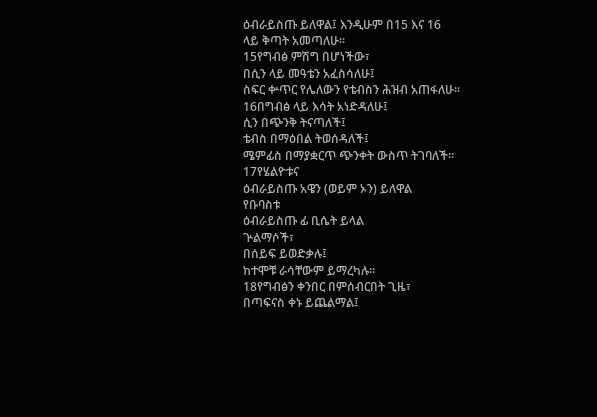ዕብራይስጡ ይለዋል፤ እንዲሁም በ15 እና 16
ላይ ቅጣት አመጣለሁ።
15የግብፅ ምሽግ በሆነችው፣
በሲን ላይ መዓቴን አፈስሳለሁ፤
ስፍር ቍጥር የሌለውን የቴብስን ሕዝብ አጠፋለሁ።
16በግብፅ ላይ እሳት አነድዳለሁ፤
ሲን በጭንቅ ትናጣለች፤
ቴብስ በማዕበል ትወሰዳለች፤
ሜምፊስ በማያቋርጥ ጭንቀት ውስጥ ትገባለች።
17የሄልዮቱና
ዕብራይስጡ አዌን (ወይም ኦን) ይለዋል
የቡባስቱ
ዕብራይስጡ ፊ ቢሴት ይላል
ጕልማሶች፣
በሰይፍ ይወድቃሉ፤
ከተሞቹ ራሳቸውም ይማረካሉ።
18የግብፅን ቀንበር በምሰብርበት ጊዜ፣
በጣፍናስ ቀኑ ይጨልማል፤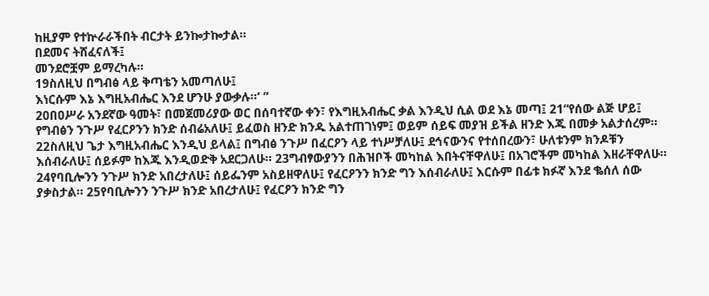ከዚያም የተኵራራችበት ብርታት ይንኰታኰታል።
በደመና ትሸፈናለች፤
መንደሮቿም ይማረካሉ።
19ስለዚህ በግብፅ ላይ ቅጣቴን አመጣለሁ፤
እነርሱም እኔ እግዚአብሔር እንደ ሆንሁ ያውቃሉ።’ ”
20በዐሥራ አንደኛው ዓመት፣ በመጀመሪያው ወር በሰባተኛው ቀን፣ የእግዚአብሔር ቃል እንዲህ ሲል ወደ እኔ መጣ፤ 21“የሰው ልጅ ሆይ፤ የግብፅን ንጉሥ የፈርዖንን ክንድ ሰብሬአለሁ፤ ይፈወስ ዘንድ ክንዱ አልተጠገነም፤ ወይም ሰይፍ መያዝ ይችል ዘንድ እጁ በመቃ አልታሰረም። 22ስለዚህ ጌታ እግዚአብሔር እንዲህ ይላል፤ በግብፅ ንጉሥ በፈርዖን ላይ ተነሥቻለሁ፤ ደኅናውንና የተሰበረውን፣ ሁለቱንም ክንዶቹን እሰብራለሁ፤ ሰይፉም ከእጁ እንዲወድቅ አደርጋለሁ። 23ግብፃውያንን በሕዝቦች መካከል እበትናቸዋለሁ፤ በአገሮችም መካከል እዘራቸዋለሁ። 24የባቢሎንን ንጉሥ ክንድ አበረታለሁ፤ ሰይፌንም አስይዘዋለሁ፤ የፈርዖንን ክንድ ግን እሰብራለሁ፤ እርሱም በፊቱ ክፉኛ እንደ ቈሰለ ሰው ያቃስታል። 25የባቢሎንን ንጉሥ ክንድ አበረታለሁ፤ የፈርዖን ክንድ ግን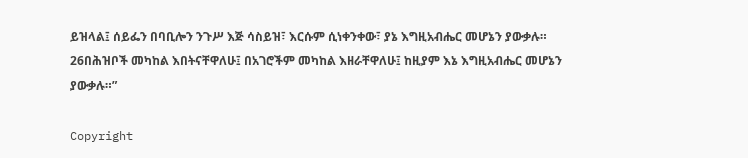ይዝላል፤ ሰይፌን በባቢሎን ንጉሥ እጅ ሳስይዝ፣ እርሱም ሲነቀንቀው፣ ያኔ እግዚአብሔር መሆኔን ያውቃሉ። 26በሕዝቦች መካከል እበትናቸዋለሁ፤ በአገሮችም መካከል እዘራቸዋለሁ፤ ከዚያም እኔ እግዚአብሔር መሆኔን ያውቃሉ።”

Copyright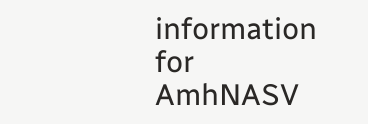information for AmhNASV